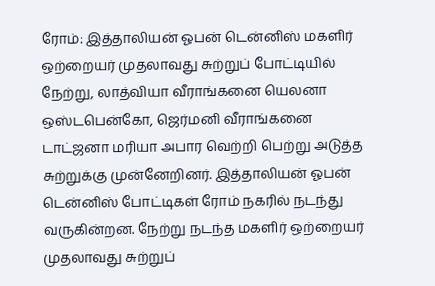ரோம்: இத்தாலியன் ஓபன் டென்னிஸ் மகளிர் ஒற்றையர் முதலாவது சுற்றுப் போட்டியில் நேற்று, லாத்வியா வீராங்கனை யெலனா ஒஸ்டபென்கோ, ஜெர்மனி வீராங்கனை டாட்ஜனா மரியா அபார வெற்றி பெற்று அடுத்த சுற்றுக்கு முன்னேறினர். இத்தாலியன் ஓபன் டென்னிஸ் போட்டிகள் ரோம் நகரில் நடந்து வருகின்றன. நேற்று நடந்த மகளிர் ஒற்றையர் முதலாவது சுற்றுப்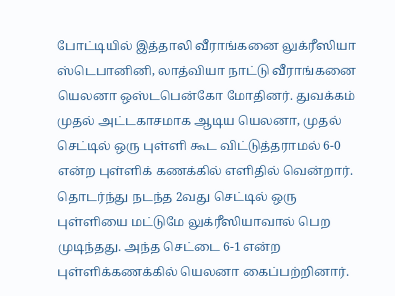போட்டியில் இத்தாலி வீராங்கனை லுக்ரீஸியா ஸ்டெபானினி, லாத்வியா நாட்டு வீராங்கனை யெலனா ஒஸ்டபென்கோ மோதினர். துவக்கம் முதல் அட்டகாசமாக ஆடிய யெலனா, முதல் செட்டில் ஒரு புள்ளி கூட விட்டுத்தராமல் 6-0 என்ற புள்ளிக் கணக்கில் எளிதில் வென்றார். தொடர்ந்து நடந்த 2வது செட்டில் ஒரு புள்ளியை மட்டுமே லுக்ரீஸியாவால் பெற முடிந்தது. அந்த செட்டை 6-1 என்ற புள்ளிக்கணக்கில் யெலனா கைப்பற்றினார்.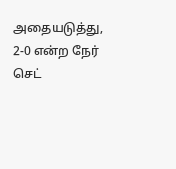அதையடுத்து, 2-0 என்ற நேர் செட்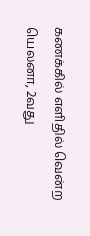கணக்கில் எளிதில் வென்ற யெலனா, 2வது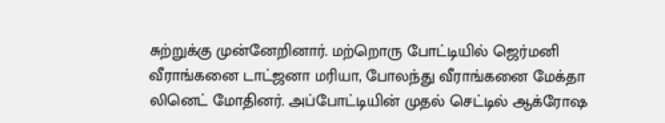சுற்றுக்கு முன்னேறினார். மற்றொரு போட்டியில் ஜெர்மனி வீராங்கனை டாட்ஜனா மரியா, போலந்து வீராங்கனை மேக்தா லினெட் மோதினர். அப்போட்டியின் முதல் செட்டில் ஆக்ரோஷ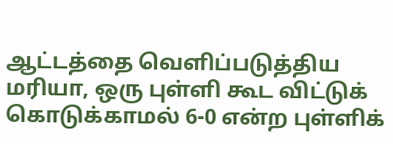ஆட்டத்தை வெளிப்படுத்திய மரியா, ஒரு புள்ளி கூட விட்டுக் கொடுக்காமல் 6-0 என்ற புள்ளிக்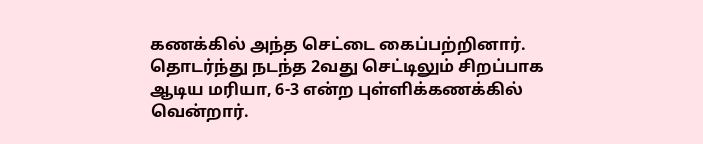கணக்கில் அந்த செட்டை கைப்பற்றினார். தொடர்ந்து நடந்த 2வது செட்டிலும் சிறப்பாக ஆடிய மரியா, 6-3 என்ற புள்ளிக்கணக்கில் வென்றார்.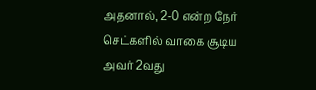அதனால், 2-0 என்ற நேர் செட்களில் வாகை சூடிய அவர் 2வது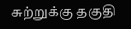சுற்றுக்கு தகுதி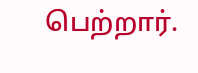பெற்றார்.